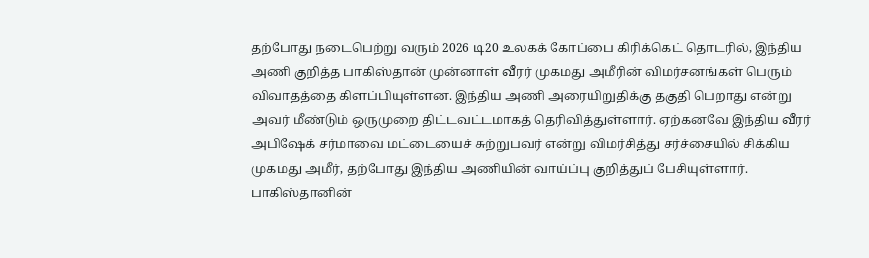தற்போது நடைபெற்று வரும் 2026 டி20 உலகக் கோப்பை கிரிக்கெட் தொடரில், இந்திய அணி குறித்த பாகிஸ்தான் முன்னாள் வீரர் முகமது அமீரின் விமர்சனங்கள் பெரும் விவாதத்தை கிளப்பியுள்ளன. இந்திய அணி அரையிறுதிக்கு தகுதி பெறாது என்று அவர் மீண்டும் ஒருமுறை திட்டவட்டமாகத் தெரிவித்துள்ளார். ஏற்கனவே இந்திய வீரர் அபிஷேக் சர்மாவை மட்டையைச் சுற்றுபவர் என்று விமர்சித்து சர்ச்சையில் சிக்கிய முகமது அமீர், தற்போது இந்திய அணியின் வாய்ப்பு குறித்துப் பேசியுள்ளார்.
பாகிஸ்தானின்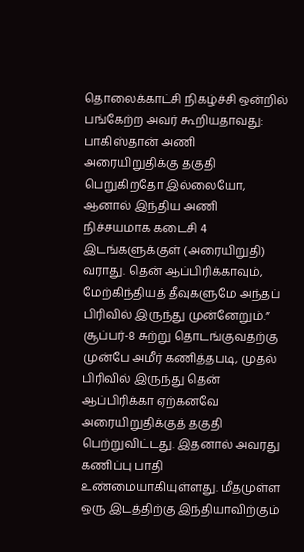தொலைக்காட்சி நிகழ்ச்சி ஒன்றில் பங்கேற்ற அவர் கூறியதாவது: பாகிஸ்தான் அணி அரையிறுதிக்கு தகுதி பெறுகிறதோ இல்லையோ, ஆனால் இந்திய அணி நிச்சயமாக கடைசி 4 இடங்களுக்குள் (அரையிறுதி) வராது. தென் ஆப்பிரிக்காவும், மேற்கிந்தியத் தீவுகளுமே அந்தப் பிரிவில் இருந்து முன்னேறும்.”
சூப்பர்-8 சுற்று தொடங்குவதற்கு முன்பே அமீர் கணித்தபடி, முதல் பிரிவில் இருந்து தென் ஆப்பிரிக்கா ஏற்கனவே அரையிறுதிக்குத் தகுதி பெற்றுவிட்டது. இதனால் அவரது கணிப்பு பாதி உண்மையாகியுள்ளது. மீதமுள்ள ஒரு இடத்திற்கு இந்தியாவிற்கும்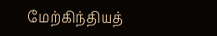மேற்கிந்தியத்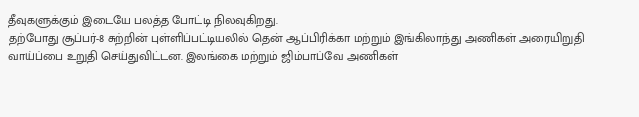தீவுகளுக்கும் இடையே பலத்த போட்டி நிலவுகிறது.
தற்போது சூப்பர்-8 சுற்றின் புள்ளிப்பட்டியலில் தென் ஆப்பிரிக்கா மற்றும் இங்கிலாந்து அணிகள் அரையிறுதி வாய்ப்பை உறுதி செய்துவிட்டன. இலங்கை மற்றும் ஜிம்பாப்வே அணிகள்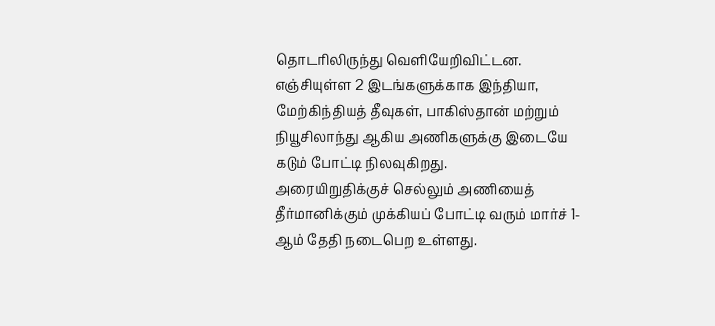தொடரிலிருந்து வெளியேறிவிட்டன. எஞ்சியுள்ள 2 இடங்களுக்காக இந்தியா, மேற்கிந்தியத் தீவுகள், பாகிஸ்தான் மற்றும் நியூசிலாந்து ஆகிய அணிகளுக்கு இடையே கடும் போட்டி நிலவுகிறது.
அரையிறுதிக்குச் செல்லும் அணியைத் தீர்மானிக்கும் முக்கியப் போட்டி வரும் மார்ச் 1-ஆம் தேதி நடைபெற உள்ளது.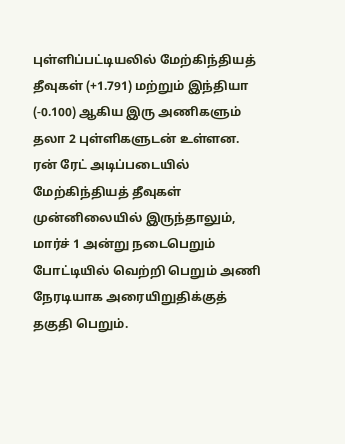புள்ளிப்பட்டியலில் மேற்கிந்தியத் தீவுகள் (+1.791) மற்றும் இந்தியா (-0.100) ஆகிய இரு அணிகளும் தலா 2 புள்ளிகளுடன் உள்ளன. ரன் ரேட் அடிப்படையில் மேற்கிந்தியத் தீவுகள் முன்னிலையில் இருந்தாலும், மார்ச் 1 அன்று நடைபெறும் போட்டியில் வெற்றி பெறும் அணி நேரடியாக அரையிறுதிக்குத் தகுதி பெறும்.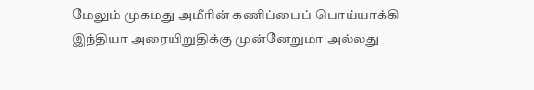மேலும் முகமது அமீரின் கணிப்பைப் பொய்யாக்கி இந்தியா அரையிறுதிக்கு முன்னேறுமா அல்லது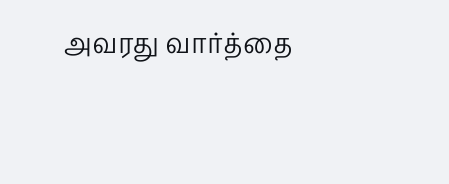அவரது வார்த்தை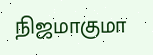நிஜமாகுமா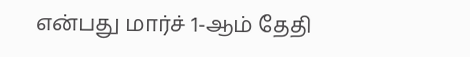என்பது மார்ச் 1-ஆம் தேதி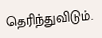தெரிந்துவிடும்.